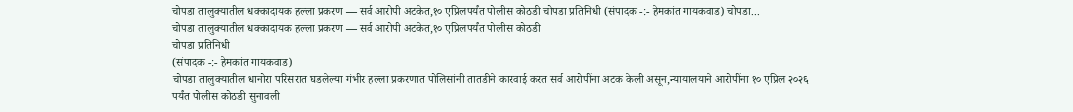चोपडा तालुक्यातील धक्कादायक हल्ला प्रकरण — सर्व आरोपी अटकेत,१० एप्रिलपर्यंत पोलीस कोठडी चोपडा प्रतिनिधी (संपादक -:- हेमकांत गायकवाड) चोपडा...
चोपडा तालुक्यातील धक्कादायक हल्ला प्रकरण — सर्व आरोपी अटकेत,१० एप्रिलपर्यंत पोलीस कोठडी
चोपडा प्रतिनिधी
(संपादक -:- हेमकांत गायकवाड)
चोपडा तालुक्यातील धानोरा परिसरात घडलेल्या गंभीर हल्ला प्रकरणात पोलिसांनी तातडीने कारवाई करत सर्व आरोपींना अटक केली असून,न्यायालयाने आरोपींना १० एप्रिल २०२६ पर्यंत पोलीस कोठडी सुनावली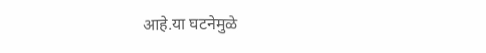आहे.या घटनेमुळे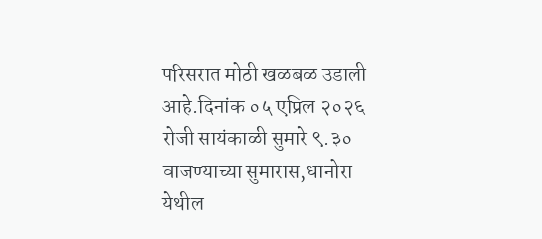परिसरात मोठी खळबळ उडाली आहे.दिनांक ०५ एप्रिल २०२६ रोजी सायंकाळी सुमारे ९.३० वाजण्याच्या सुमारास,धानोरा येथील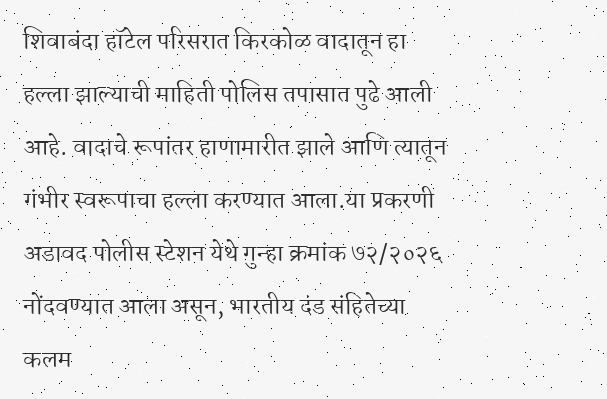शिवाबंदा हॉटेल परिसरात किरकोळ वादातून हा हल्ला झाल्याची माहिती पोलिस तपासात पुढे आली आहे. वादाचे रूपांतर हाणामारीत झाले आणि त्यातून गंभीर स्वरूपाचा हल्ला करण्यात आला.या प्रकरणी अडावद पोलीस स्टेशन येथे गुन्हा क्रमांक ७२/२०२६ नोंदवण्यात आला असून, भारतीय दंड संहितेच्या कलम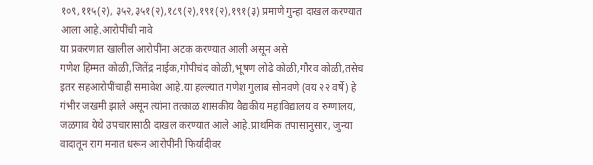१०९,११५(२), ३५२,३५१(२),१८९(२),१९१(२),१९१(३) प्रमाणे गुन्हा दाखल करण्यात आला आहे.आरोपींची नावे
या प्रकरणात खालील आरोपींना अटक करण्यात आली असून असे
गणेश हिम्मत कोळी,जितेंद्र नाईक,गोपीचंद कोळी,भूषण लोढे कोळी,गौरव कोळी,तसेच इतर सहआरोपींचाही समावेश आहे.या हल्ल्यात गणेश गुलाब सोनवणे (वय २२ वर्षे) हे गंभीर जखमी झाले असून त्यांना तत्काळ शासकीय वैद्यकीय महाविद्यालय व रुग्णालय, जळगाव येथे उपचारासाठी दाखल करण्यात आले आहे.प्राथमिक तपासानुसार, जुन्या वादातून राग मनात धरून आरोपींनी फिर्यादीवर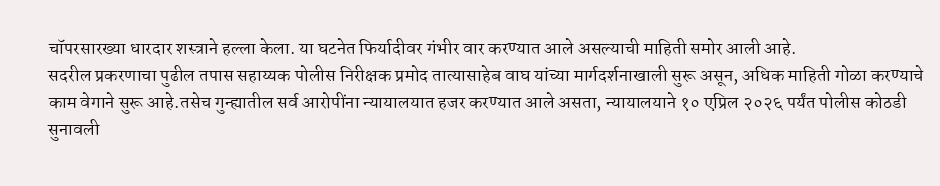चॉपरसारख्या धारदार शस्त्राने हल्ला केला. या घटनेत फिर्यादीवर गंभीर वार करण्यात आले असल्याची माहिती समोर आली आहे.
सदरील प्रकरणाचा पुढील तपास सहाय्यक पोलीस निरीक्षक प्रमोद तात्यासाहेब वाघ यांच्या मार्गदर्शनाखाली सुरू असून, अधिक माहिती गोळा करण्याचे काम वेगाने सुरू आहे.तसेच गुन्ह्यातील सर्व आरोपींना न्यायालयात हजर करण्यात आले असता, न्यायालयाने १० एप्रिल २०२६ पर्यंत पोलीस कोठडी सुनावली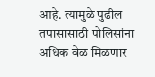आहे. त्यामुळे पुढील तपासासाठी पोलिसांना अधिक वेळ मिळणार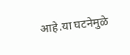आहे.या घटनेमुळे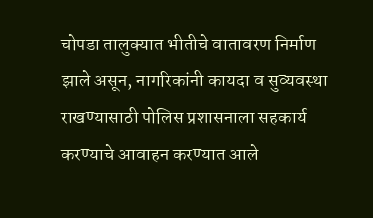चोपडा तालुक्यात भीतीचे वातावरण निर्माण झाले असून, नागरिकांनी कायदा व सुव्यवस्था राखण्यासाठी पोलिस प्रशासनाला सहकार्य करण्याचे आवाहन करण्यात आले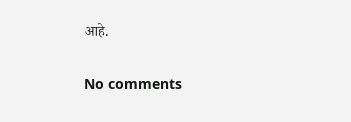आहे.

No comments